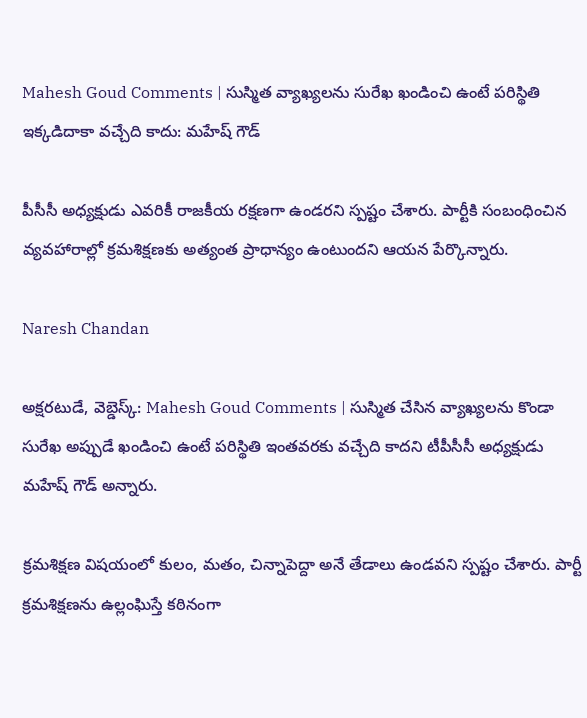Mahesh Goud Comments | సుస్మిత వ్యాఖ్యలను సురేఖ ఖండించి ఉంటే పరిస్థితి ఇక్కడిదాకా వచ్చేది కాదు: మహేష్ గౌడ్

పీసీసీ అధ్యక్షుడు ఎవరికీ రాజకీయ రక్షణగా ఉండరని స్పష్టం చేశారు. పార్టీకి సంబంధించిన వ్యవహారాల్లో క్రమశిక్షణకు అత్యంత ప్రాధాన్యం ఉంటుందని ఆయన పేర్కొన్నారు.

Naresh Chandan

అక్షరటుడే, వెబ్డెస్క్: Mahesh Goud Comments | సుస్మిత చేసిన వ్యాఖ్యలను కొండా సురేఖ అప్పుడే ఖండించి ఉంటే పరిస్థితి ఇంతవరకు వచ్చేది కాదని టీపీసీసీ అధ్యక్షుడు మహేష్ గౌడ్ అన్నారు.

క్రమశిక్షణ విషయంలో కులం, మతం, చిన్నాపెద్దా అనే తేడాలు ఉండవని స్పష్టం చేశారు. పార్టీ క్రమశిక్షణను ఉల్లంఘిస్తే కఠినంగా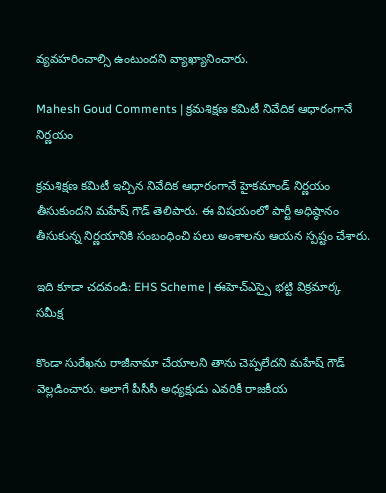వ్యవహరించాల్సి ఉంటుందని వ్యాఖ్యానించారు.

Mahesh Goud Comments | క్రమశిక్షణ కమిటీ నివేదిక ఆధారంగానే నిర్ణయం

క్రమశిక్షణ కమిటీ ఇచ్చిన నివేదిక ఆధారంగానే హైకమాండ్ నిర్ణయం తీసుకుందని మహేష్ గౌడ్ తెలిపారు. ఈ విషయంలో పార్టీ అధిష్ఠానం తీసుకున్న నిర్ణయానికి సంబంధించి పలు అంశాలను ఆయన స్పష్టం చేశారు.

ఇది కూడా చదవండి: EHS Scheme | ఈహెచ్ఎస్పై భట్టి విక్రమార్క సమీక్ష

కొండా సురేఖను రాజీనామా చేయాలని తాను చెప్పలేదని మహేష్ గౌడ్ వెల్లడించారు. అలాగే పీసీసీ అధ్యక్షుడు ఎవరికీ రాజకీయ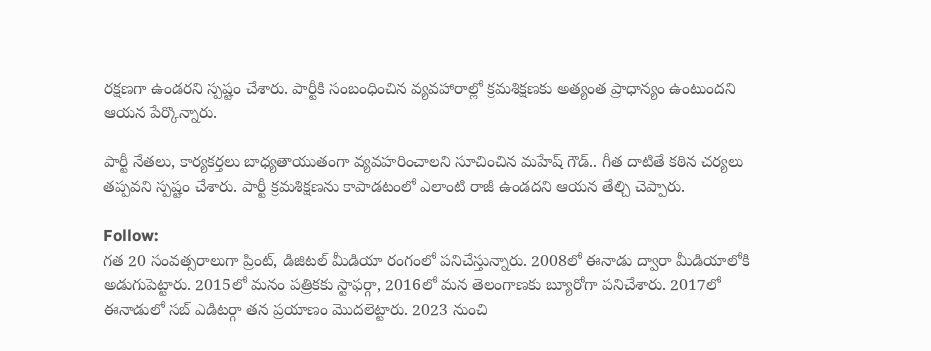రక్షణగా ఉండరని స్పష్టం చేశారు. పార్టీకి సంబంధించిన వ్యవహారాల్లో క్రమశిక్షణకు అత్యంత ప్రాధాన్యం ఉంటుందని ఆయన పేర్కొన్నారు.

పార్టీ నేతలు, కార్యకర్తలు బాధ్యతాయుతంగా వ్యవహరించాలని సూచించిన మహేష్ గౌడ్.. గీత దాటితే కఠిన చర్యలు తప్పవని స్పష్టం చేశారు. పార్టీ క్రమశిక్షణను కాపాడటంలో ఎలాంటి రాజీ ఉండదని ఆయన తేల్చి చెప్పారు.

Follow:
గత 20 సంవత్సరాలుగా ప్రింట్, డిజిటల్ మీడియా రంగంలో పనిచేస్తున్నారు. 2008లో ఈనాడు ద్వారా మీడియాలోకి అడుగుపెట్టారు. 2015లో మనం పత్రికకు స్టాఫర్గా, 2016లో మన తెలంగాణకు బ్యూరోగా పనిచేశారు. 2017లో ఈనాడులో సబ్ ఎడిటర్గా తన ప్రయాణం మొదలెట్టారు. 2023 నుంచి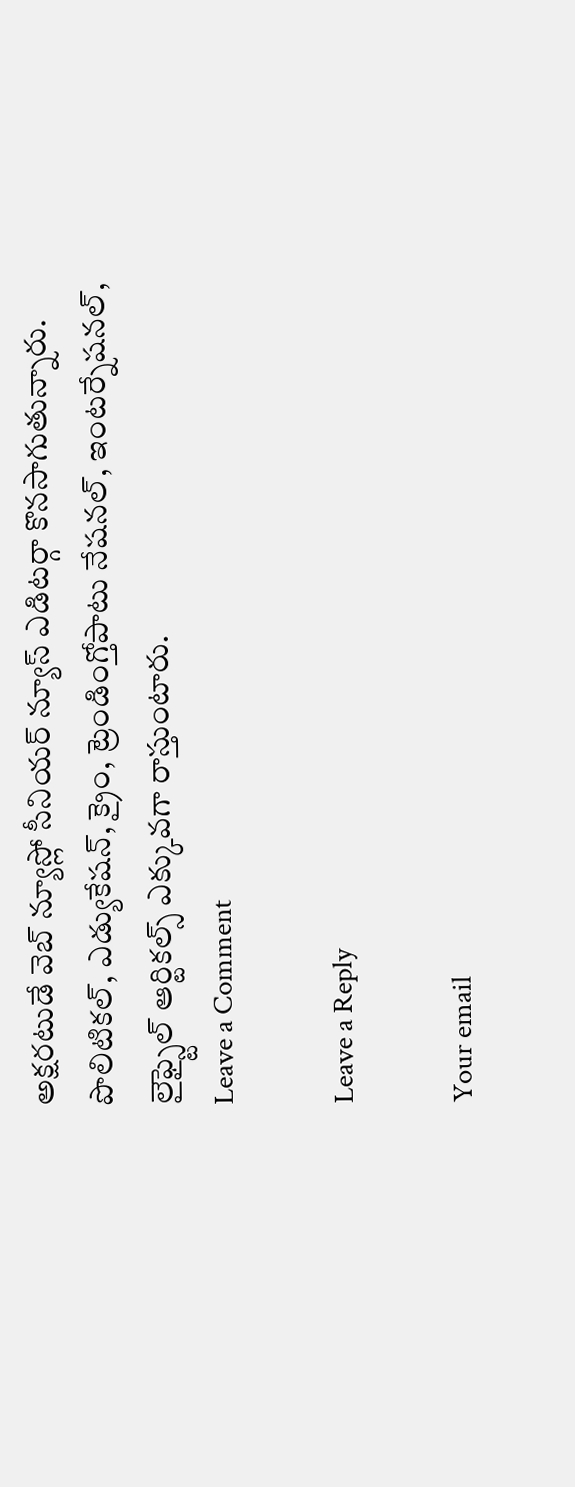అక్షరటుడే వెబ్ న్యూస్లో సీనియర్ న్యూస్ ఎడిటర్గా కొనసాగుతున్నారు. పొలిటికల్, ఎడ్యుకేషన్, క్రైం, ట్రెండింగ్తోపాటు నేషనల్, ఇంటర్నేషనల్, లైఫ్స్టైల్ ఆర్టికల్స్ ఎక్కువగా రాస్తుంటారు.
Leave a Comment

Leave a Reply

Your email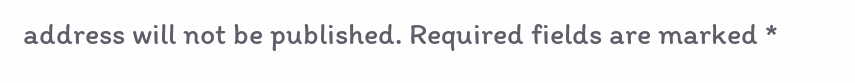address will not be published. Required fields are marked *